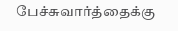பேச்சுவார்த்தைக்கு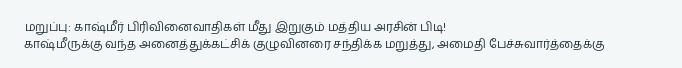மறுப்பு: காஷ்மீர் பிரிவினைவாதிகள் மீது இறுகும் மத்திய அரசின் பிடி!
காஷ்மீருக்கு வந்த அனைத்துக்கட்சிக் குழுவினரை சந்திக்க மறுத்து, அமைதி பேச்சுவார்த்தைக்கு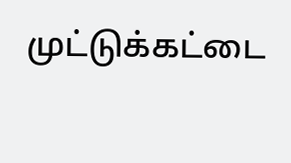முட்டுக்கட்டை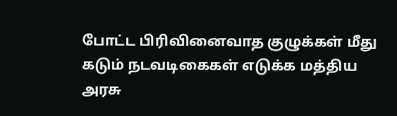போட்ட பிரிவினைவாத குழுக்கள் மீது கடும் நடவடிகைகள் எடுக்க மத்திய அரசு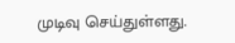முடிவு செய்துள்ளது.